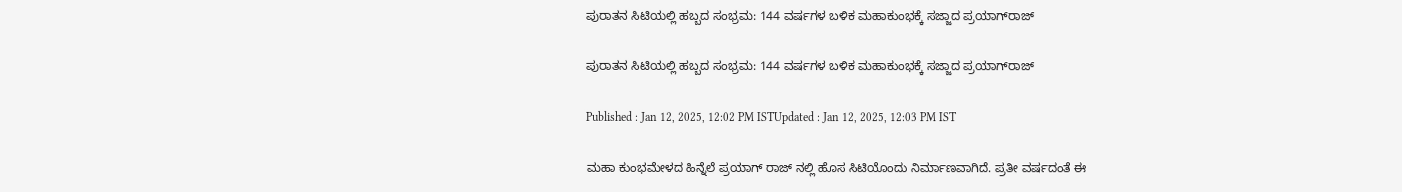ಪುರಾತನ ಸಿಟಿಯಲ್ಲಿ ಹಬ್ಬದ ಸಂಭ್ರಮ: 144 ವರ್ಷಗಳ ಬಳಿಕ ಮಹಾಕುಂಭಕ್ಕೆ ಸಜ್ಜಾದ ಪ್ರಯಾಗ್‌ರಾಜ್

ಪುರಾತನ ಸಿಟಿಯಲ್ಲಿ ಹಬ್ಬದ ಸಂಭ್ರಮ: 144 ವರ್ಷಗಳ ಬಳಿಕ ಮಹಾಕುಂಭಕ್ಕೆ ಸಜ್ಜಾದ ಪ್ರಯಾಗ್‌ರಾಜ್

Published : Jan 12, 2025, 12:02 PM ISTUpdated : Jan 12, 2025, 12:03 PM IST

ಮಹಾ ಕುಂಭಮೇಳದ ಹಿನ್ನೆಲೆ ಪ್ರಯಾಗ್ ರಾಜ್ ನಲ್ಲಿ ಹೊಸ ಸಿಟಿಯೊಂದು ನಿರ್ಮಾಣವಾಗಿದೆ. ಪ್ರತೀ ವರ್ಷದಂತೆ ಈ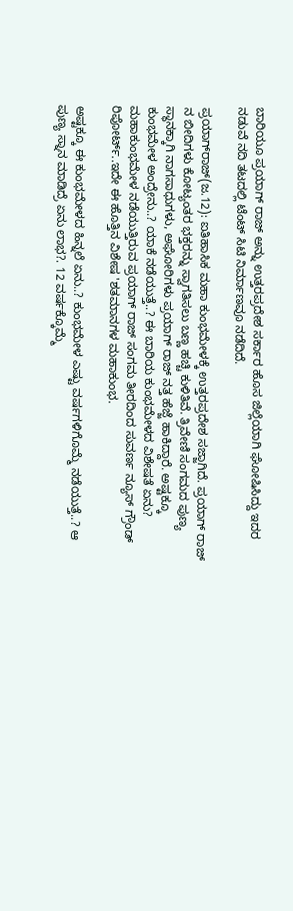ಬಾರಿಯೂ ಪ್ರಯಾಗ್ ರಾಜ್ ಅನ್ನು ಉತ್ತರಪ್ರದೇಶ ಸರ್ಕಾರ ಹೊಸ ಜಿಲ್ಲೆಯಾಗಿ ಘೋಷಿಸಿದ್ದು ಇದರ ನಡುವೆ ನದಿ ತಟದಲ್ಲಿ ಟೆಂಟ್ ಸಿಟಿ ನಿರ್ಮಾಣವೂ ನಡೆದಿದೆ.

ಪ್ರಯಾಗ್‌ರಾಜ್(ಜ.12): ಐತಿಹಾಸಿಕ ಮಹಾ ಕುಂಭಮೇಳಕ್ಕೆ ಉತ್ತರಪ್ರದೇಶ ಸಜ್ಜಾಗಿದೆ. ಪ್ರಯಾಗ್ ರಾಜ್ ನ ಬೀದಿಗಳು ಕೋಟ್ಯಂತರ ಭಕ್ತರನ್ನು ಸ್ವಾಗತಿಸಲು ಬಣ್ಣ ಹಚ್ಚಿ ಕುಳಿತಿವೆ. ತ್ರಿವೇಣಿ ಸಂಗಮದ ಪುಣ್ಯ ಸ್ಥಾನಕ್ಕಾಗಿ ನಾಗಸಾಧುಗಳು, ಅಘೋರಿಗಳು ಪ್ರಯಾಗ್ ರಾಜ್ ನತ್ತ ಹೆಜ್ಜೆ ಹಾಕಿದ್ದಾರೆ. ಅಷ್ಟಕ್ಕೂ ಕುಂಭಮೇಳ ಅಂದ್ರೇನು..? ಯಾಕೆ ನಡೆಯುತ್ತೆ..? ಈ ಬಾರಿಯ ಕುಂಭಮೇಳದ ವಿಶೇಷತೆ ಏನು? ಮಹಾಕುಂಭಮೇಳ ನಡೆಯುತ್ತಿರುವ ಪ್ರಯಾಗ್ ರಾಜ್ ಸಂಗಮ ತೀರದಿಂದ ಸುವರ್ಣ ನ್ಯೂಸ್ ಗ್ರೌಂಡ್ ರಿಪೋರ್ಟ್..ಇದೇ ಈ ಹೊತ್ತಿನ ವಿಶೇಷ 'ಶತಮಾನಗಳ ಮಹಾಕುಂಭ.

ಅಷ್ಟಕ್ಕೂ ಈ ಕುಂಭಮೇಳದ ಹಿನ್ನಲೆ ಏನು..? ಕುಂಭಮೇಳ ಎಷ್ಟು ವರ್ಷಗಳಿಗೊಮ್ಮೆ ನಡೆಯುತ್ತೆ..? ಆ ಪುಣ್ಯ ಸ್ನಾನ ಮಾಡಿದ್ರೆ ಏನು ಲಾಭ?. 12 ವರ್ಷಕ್ಕೊಮ್ಮೆ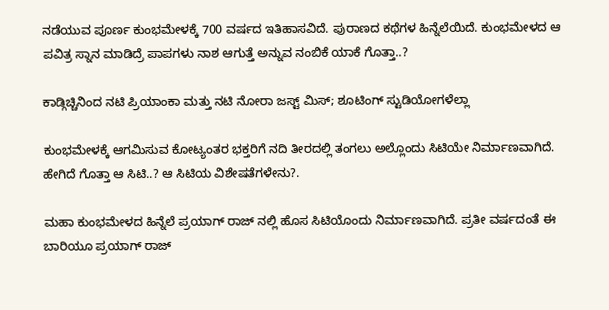ನಡೆಯುವ ಪೂರ್ಣ ಕುಂಭಮೇಳಕ್ಕೆ 700 ವರ್ಷದ ಇತಿಹಾಸವಿದೆ. ಪುರಾಣದ ಕಥೆಗಳ ಹಿನ್ನೆಲೆಯಿದೆ. ಕುಂಭಮೇಳದ ಆ ಪವಿತ್ರ ಸ್ನಾನ ಮಾಡಿದ್ರೆ ಪಾಪಗಳು ನಾಶ ಆಗುತ್ತೆ ಅನ್ನುವ ನಂಬಿಕೆ ಯಾಕೆ ಗೊತ್ತಾ..?

ಕಾಡ್ಗಿಚ್ಚಿನಿಂದ ನಟಿ ಪ್ರಿಯಾಂಕಾ ಮತ್ತು ನಟಿ ನೋರಾ ಜಸ್ಟ್ ಮಿಸ್; ಶೂಟಿಂಗ್ ಸ್ಟುಡಿಯೋಗಳೆಲ್ಲಾ

ಕುಂಭಮೇಳಕ್ಕೆ ಆಗಮಿಸುವ ಕೋಟ್ಯಂತರ ಭಕ್ತರಿಗೆ ನದಿ ತೀರದಲ್ಲಿ ತಂಗಲು ಅಲ್ಲೊಂದು ಸಿಟಿಯೇ ನಿರ್ಮಾಣವಾಗಿದೆ. ಹೇಗಿದೆ ಗೊತ್ತಾ ಆ ಸಿಟಿ..? ಆ ಸಿಟಿಯ ವಿಶೇಷತೆಗಳೇನು?.

ಮಹಾ ಕುಂಭಮೇಳದ ಹಿನ್ನೆಲೆ ಪ್ರಯಾಗ್ ರಾಜ್ ನಲ್ಲಿ ಹೊಸ ಸಿಟಿಯೊಂದು ನಿರ್ಮಾಣವಾಗಿದೆ. ಪ್ರತೀ ವರ್ಷದಂತೆ ಈ ಬಾರಿಯೂ ಪ್ರಯಾಗ್ ರಾಜ್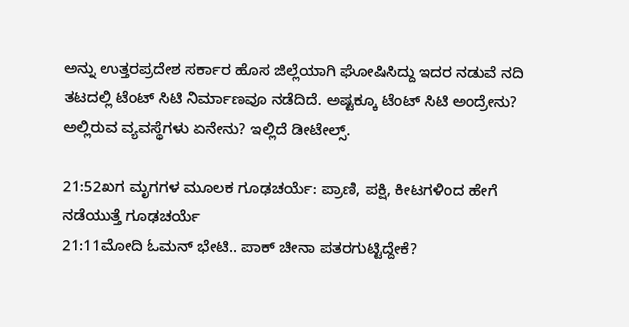ಅನ್ನು ಉತ್ತರಪ್ರದೇಶ ಸರ್ಕಾರ ಹೊಸ ಜಿಲ್ಲೆಯಾಗಿ ಘೋಷಿಸಿದ್ದು ಇದರ ನಡುವೆ ನದಿ ತಟದಲ್ಲಿ ಟೆಂಟ್ ಸಿಟಿ ನಿರ್ಮಾಣವೂ ನಡೆದಿದೆ. ಅಷ್ಟಕ್ಕೂ ಟೆಂಟ್ ಸಿಟಿ ಅಂದ್ರೇನು? ಅಲ್ಲಿರುವ ವ್ಯವಸ್ಥೆಗಳು ಏನೇನು? ಇಲ್ಲಿದೆ ಡೀಟೇಲ್ಸ್.

21:52ಖಗ ಮೃಗಗಳ ಮೂಲಕ ಗೂಢಚರ್ಯೆ: ಪ್ರಾಣಿ, ಪಕ್ಷಿ, ಕೀಟಗಳಿಂದ ಹೇಗೆ ನಡೆಯುತ್ತೆ ಗೂಢಚರ್ಯೆ
21:11ಮೋದಿ ಓಮನ್ ಭೇಟಿ.. ಪಾಕ್ ಚೀನಾ ಪತರಗುಟ್ಟಿದ್ದೇಕೆ?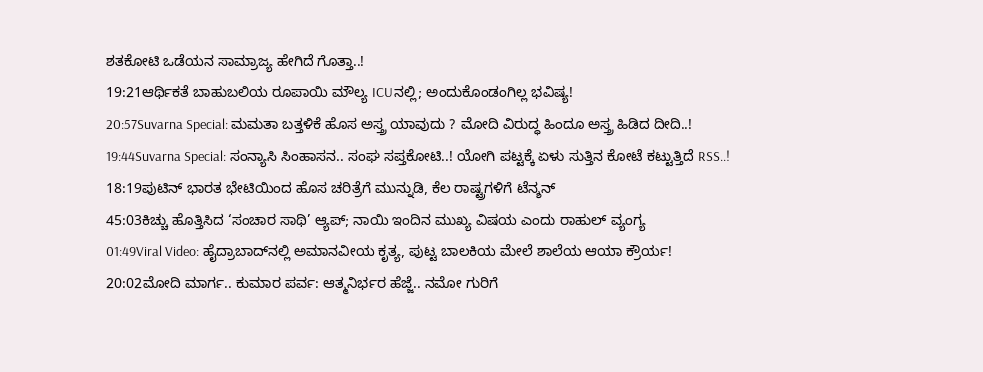ಶತಕೋಟಿ ಒಡೆಯನ ಸಾಮ್ರಾಜ್ಯ ಹೇಗಿದೆ ಗೊತ್ತಾ..!
19:21ಆರ್ಥಿಕತೆ ಬಾಹುಬಲಿಯ ರೂಪಾಯಿ ಮೌಲ್ಯ ICUನಲ್ಲಿ; ಅಂದುಕೊಂಡಂಗಿಲ್ಲ ಭವಿಷ್ಯ!
20:57Suvarna Special: ಮಮತಾ ಬತ್ತಳಿಕೆ ಹೊಸ ಅಸ್ತ್ರ ಯಾವುದು ? ಮೋದಿ ವಿರುದ್ಧ ಹಿಂದೂ ಅಸ್ತ್ರ ಹಿಡಿದ ದೀದಿ..!
19:44Suvarna Special: ಸಂನ್ಯಾಸಿ ಸಿಂಹಾಸನ.. ಸಂಘ ಸಪ್ತಕೋಟಿ..! ಯೋಗಿ ಪಟ್ಟಕ್ಕೆ ಏಳು ಸುತ್ತಿನ ಕೋಟೆ ಕಟ್ಟುತ್ತಿದೆ RSS..!
18:19ಪುಟಿನ್ ಭಾರತ ಭೇಟಿಯಿಂದ ಹೊಸ ಚರಿತ್ರೆಗೆ ಮುನ್ನುಡಿ, ಕೆಲ ರಾಷ್ಟ್ರಗಳಿಗೆ ಟೆನ್ಶನ್
45:03ಕಿಚ್ಚು ಹೊತ್ತಿಸಿದ ‘ಸಂಚಾರ ಸಾಥಿ’ ಆ್ಯಪ್; ನಾಯಿ ಇಂದಿನ ಮುಖ್ಯ ವಿಷಯ ಎಂದು ರಾಹುಲ್ ವ್ಯಂಗ್ಯ
01:49Viral Video: ಹೈದ್ರಾಬಾದ್‌ನಲ್ಲಿ ಅಮಾನವೀಯ ಕೃತ್ಯ, ಪುಟ್ಟ ಬಾಲಕಿಯ ಮೇಲೆ ಶಾಲೆಯ ಆಯಾ ಕ್ರೌರ್ಯ!
20:02ಮೋದಿ ಮಾರ್ಗ.. ಕುಮಾರ ಪರ್ವ: ಆತ್ಮನಿರ್ಭರ ಹೆಜ್ಜೆ.. ನಮೋ ಗುರಿಗೆ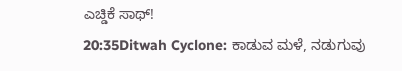ಎಚ್ಡಿಕೆ ಸಾಥ್!
20:35Ditwah Cyclone: ಕಾಡುವ ಮಳೆ, ನಡುಗುವು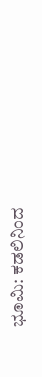ಭೂಮಿ: ಕಡಲಿನಿಂದ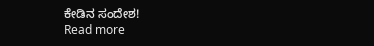ಕೇಡಿನ ಸಂದೇಶ!
Read more